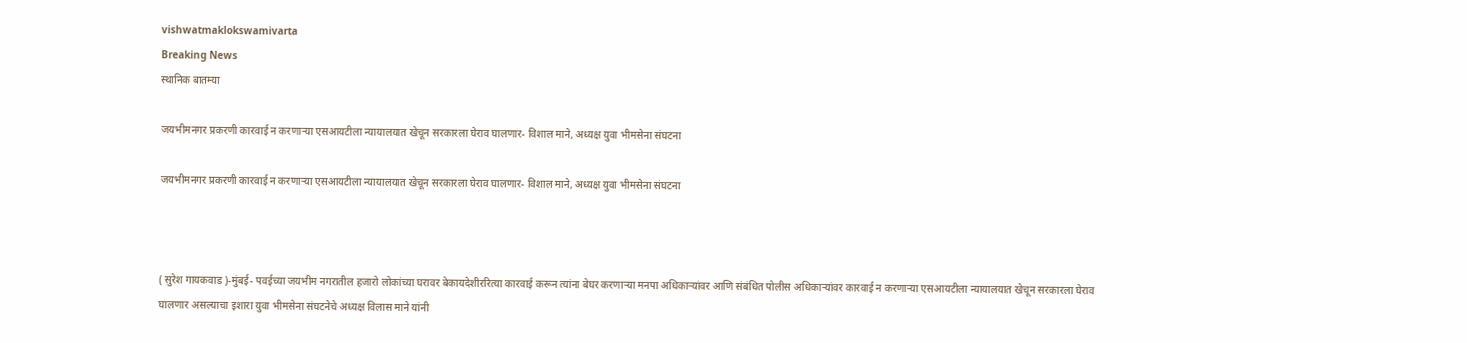vishwatmaklokswamivarta
Breaking News
स्थानिक बातम्या

जयभीमनगर प्रकरणी कारवाई न करणाऱ्या एसआयटीला न्यायालयात खेचून सरकारला घेराव घालणार- विशाल माने, अध्यक्ष युवा भीमसेना संघटना

जयभीमनगर प्रकरणी कारवाई न करणाऱ्या एसआयटीला न्यायालयात खेचून सरकारला घेराव घालणार- विशाल माने, अध्यक्ष युवा भीमसेना संघटना



( सुरेश गायकवाड )-मुंबई- पवईच्या जयभीम नगरातील हजारो लोकांच्या घरावर बेकायदेशीररित्या कारवाई करून त्यांना बेघर करणाऱ्या मनपा अधिकाऱ्यांवर आणि संबंधित पोलीस अधिकाऱ्यांवर कारवाई न करणाऱ्या एसआयटीला न्यायालयात खेचून सरकारला घेराव घालणार असल्याचा इशारा युवा भीमसेना संघटनेचे अध्यक्ष विलास माने यांनी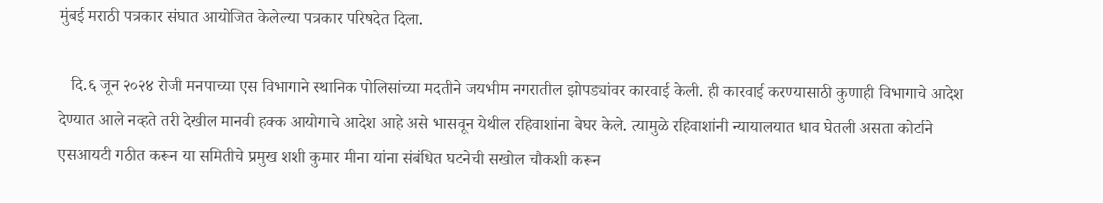मुंबई मराठी पत्रकार संघात आयोजित केलेल्या पत्रकार परिषदेत दिला.

   दि.६ जून २०२४ रोजी मनपाच्या एस विभागाने स्थानिक पोलिसांच्या मदतीने जयभीम नगरातील झोपड्यांवर कारवाई केली. ही कारवाई करण्यासाठी कुणाही विभागाचे आदेश देण्यात आले नव्हते तरी देखील मानवी हक्क आयोगाचे आदेश आहे असे भासवून येथील रहिवाशांना बेघर केले. त्यामुळे रहिवाशांनी न्यायालयात धाव घेतली असता कोर्टाने एसआयटी गठीत करून या समितीचे प्रमुख शशी कुमार मीना यांना संबंधित घटनेची सखोल चौकशी करून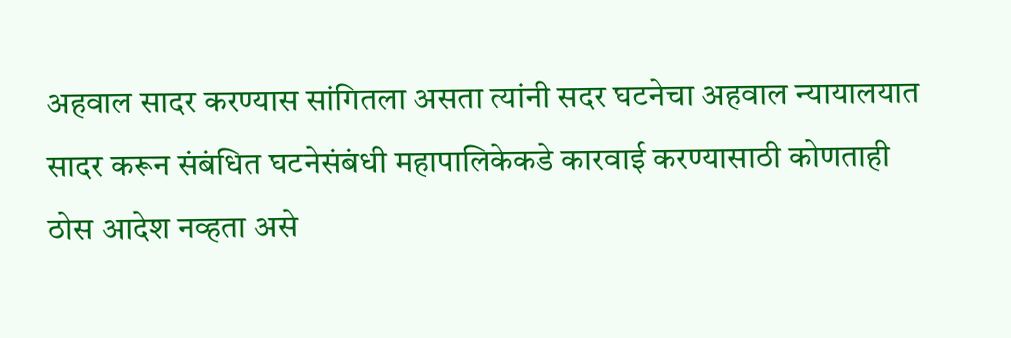अहवाल सादर करण्यास सांगितला असता त्यांनी सदर घटनेचा अहवाल न्यायालयात सादर करून संबंधित घटनेसंबंधी महापालिकेकडे कारवाई करण्यासाठी कोणताही ठोस आदेश नव्हता असे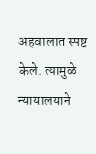अहवालात स्पष्ट केले. त्यामुळे न्यायालयाने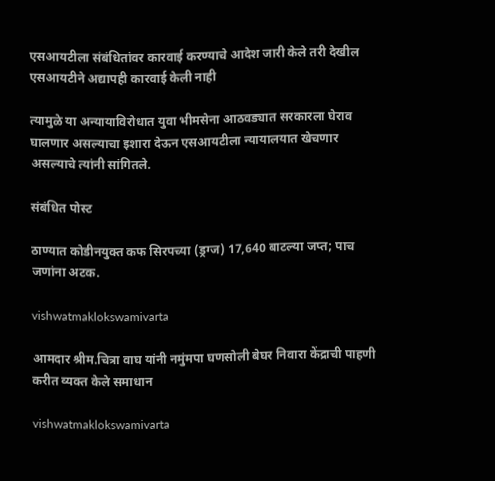एसआयटीला संबंधितांवर कारवाई करण्याचे आदेश जारी केले तरी देखील एसआयटीने अद्यापही कारवाई केली नाही

त्यामुळे या अन्यायाविरोधात युवा भीमसेना आठवड्यात सरकारला घेराव घालणार असल्याचा इशारा देऊन एसआयटीला न्यायालयात खेचणार असल्याचे त्यांनी सांगितले.

संबंधित पोस्ट

ठाण्यात कोडीनयुक्त कफ सिरपच्या (ड्रग्ज) 17,640 बाटल्या जप्त; पाच जणांना अटक.

vishwatmaklokswamivarta

आमदार श्रीम.चित्रा वाघ यांनी नमुंमपा घणसोली बेघर निवारा केंद्राची पाहणी करीत व्यक्त केले समाधान

vishwatmaklokswamivarta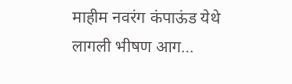माहीम नवरंग कंपाऊंड येथे लागली भीषण आग…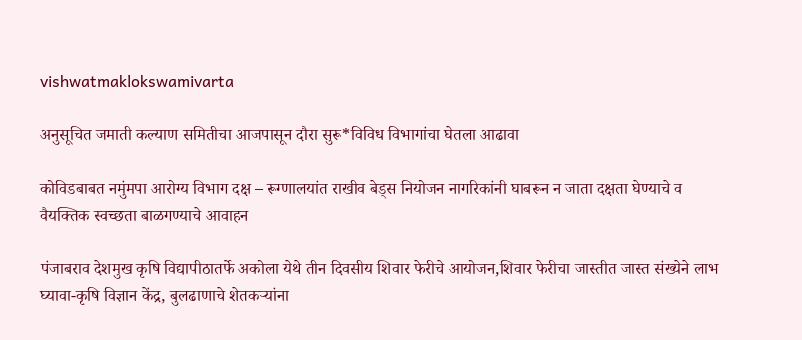vishwatmaklokswamivarta

अनुसूचित जमाती कल्याण समितीचा आजपासून दौरा सुरू*विविध विभागांचा घेतला आढावा

कोविडबाबत नमुंमपा आरोग्य विभाग दक्ष – रूग्णालयांत राखीव बेड्स नियोजन नागरिकांनी घाबरून न जाता दक्षता घेण्याचे व वैयक्तिक स्वच्छता बाळगण्याचे आवाहन

पंजाबराव देशमुख कृषि विद्यापीठातर्फे अकोला येथे तीन दिवसीय शिवार फेरीचे आयोजन,शिवार फेरीचा जास्तीत जास्त संख्येने लाभ घ्यावा-कृषि विज्ञान केंद्र, बुलढाणाचे शेतकऱ्यांना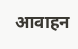आवाहन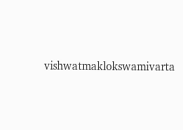vishwatmaklokswamivarta